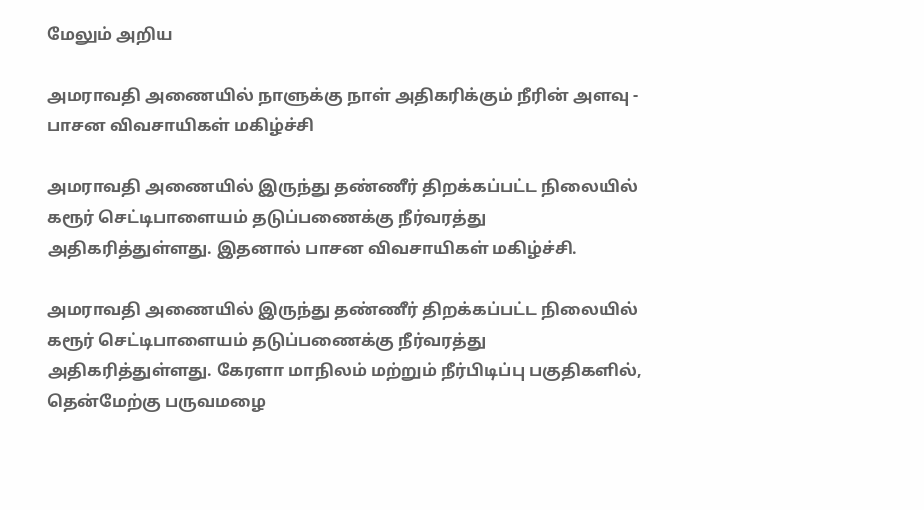மேலும் அறிய

அமராவதி அணையில் நாளுக்கு நாள் அதிகரிக்கும் நீரின் அளவு - பாசன விவசாயிகள் மகிழ்ச்சி

அமராவதி அணையில் இருந்து தண்ணீர் திறக்கப்பட்ட நிலையில் கரூர் செட்டிபாளையம் தடுப்பணைக்கு நீர்வரத்து அதிகரித்துள்ளது. இதனால் பாசன விவசாயிகள் மகிழ்ச்சி.

அமராவதி அணையில் இருந்து தண்ணீர் திறக்கப்பட்ட நிலையில் கரூர் செட்டிபாளையம் தடுப்பணைக்கு நீர்வரத்து அதிகரித்துள்ளது. கேரளா மாநிலம் மற்றும் நீர்பிடிப்பு பகுதிகளில், தென்மேற்கு பருவமழை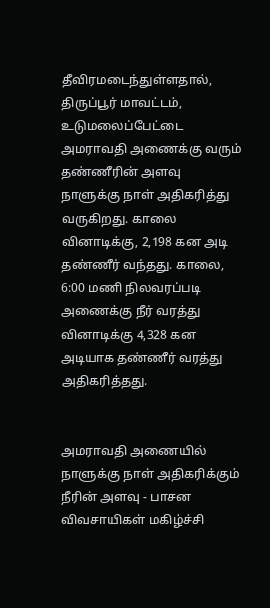தீவிரமடைந்துள்ளதால், திருப்பூர் மாவட்டம், உடுமலைப்பேட்டை அமராவதி அணைக்கு வரும் தண்ணீரின் அளவு நாளுக்கு நாள் அதிகரித்து வருகிறது. காலை வினாடிக்கு, 2,198 கன அடி தண்ணீர் வந்தது. காலை, 6:00 மணி நிலவரப்படி அணைக்கு நீர் வரத்து வினாடிக்கு 4,328 கன அடியாக தண்ணீர் வரத்து அதிகரித்தது.


அமராவதி அணையில் நாளுக்கு நாள் அதிகரிக்கும் நீரின் அளவு - பாசன விவசாயிகள் மகிழ்ச்சி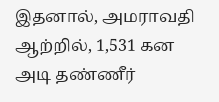இதனால், அமராவதி ஆற்றில், 1,531 கன அடி தண்ணீர்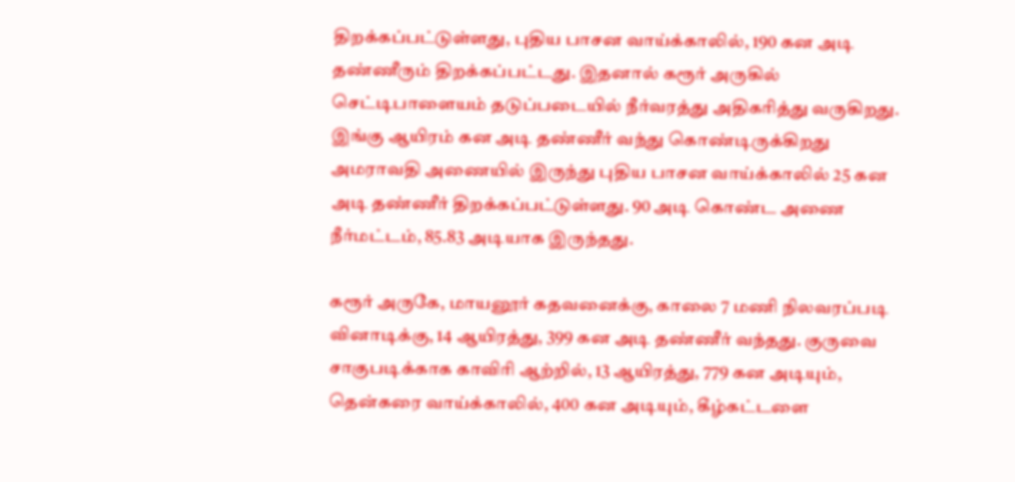திறக்கப்பட்டுள்ளது, புதிய பாசன வாய்க்காலில், 190 கன அடி தண்ணீரும் திறக்கப்பட்டது. இதனால் கரூர் அருகில் செட்டிபாளையம் தடுப்படையில் நீர்வரத்து அதிகரித்து வருகிறது. இங்கு ஆயிரம் கன அடி தண்ணீர் வந்து கொண்டிருக்கிறது அமராவதி அணையில் இருந்து புதிய பாசன வாய்க்காலில் 25 கன அடி தண்ணீர் திறக்கப்பட்டுள்ளது. 90 அடி கொண்ட அணை நீர்மட்டம், 85.83 அடியாக இருந்தது.

கரூர் அருகே, மாயனூர் கதவனைக்கு, காலை 7 மணி நிலவரப்படி வினாடிக்கு, 14 ஆயிரத்து, 399 கன அடி தண்ணீர் வந்தது. குருவை சாகுபடிக்காக காவிரி ஆற்றில், 13 ஆயிரத்து, 779 கன அடியும், தென்கரை வாய்க்காலில், 400 கன அடியும், கீழ்கட்டளை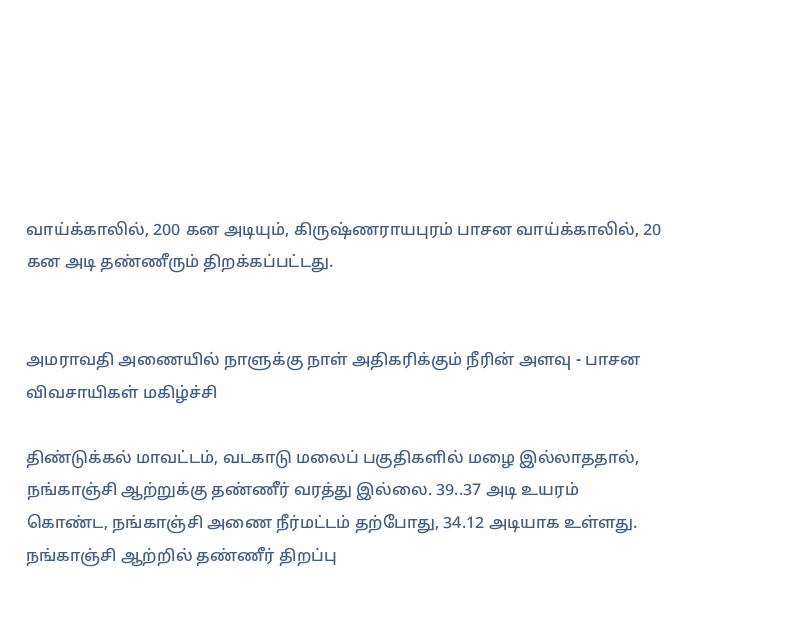வாய்க்காலில், 200 கன அடியும், கிருஷ்ணராயபுரம் பாசன வாய்க்காலில், 20 கன அடி தண்ணீரும் திறக்கப்பட்டது.


அமராவதி அணையில் நாளுக்கு நாள் அதிகரிக்கும் நீரின் அளவு - பாசன விவசாயிகள் மகிழ்ச்சி

திண்டுக்கல் மாவட்டம், வடகாடு மலைப் பகுதிகளில் மழை இல்லாததால், நங்காஞ்சி ஆற்றுக்கு தண்ணீர் வரத்து இல்லை. 39..37 அடி உயரம் கொண்ட, நங்காஞ்சி அணை நீர்மட்டம் தற்போது, 34.12 அடியாக உள்ளது. நங்காஞ்சி ஆற்றில் தண்ணீர் திறப்பு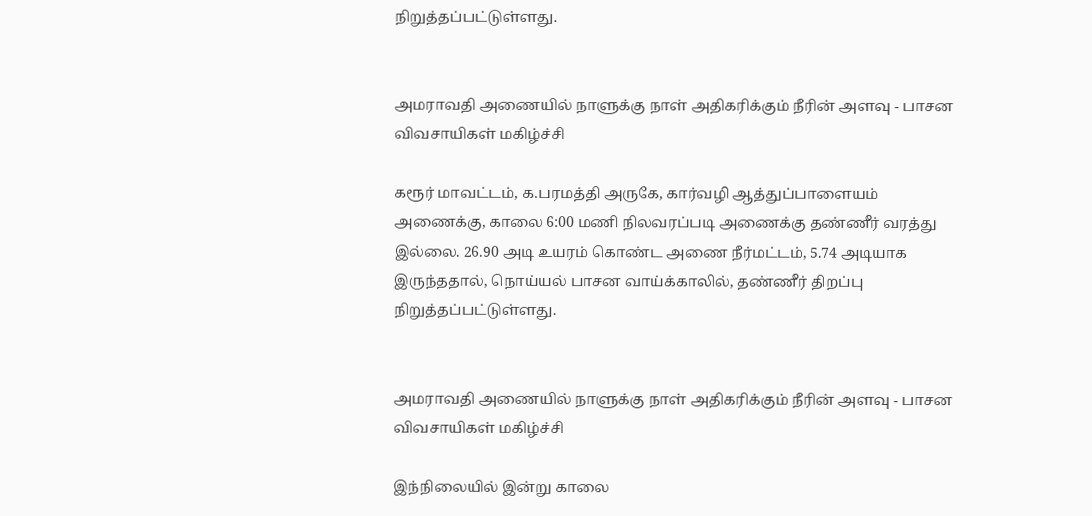நிறுத்தப்பட்டுள்ளது.


அமராவதி அணையில் நாளுக்கு நாள் அதிகரிக்கும் நீரின் அளவு - பாசன விவசாயிகள் மகிழ்ச்சி

கரூர் மாவட்டம், க.பரமத்தி அருகே, கார்வழி ஆத்துப்பாளையம் அணைக்கு, காலை 6:00 மணி நிலவரப்படி அணைக்கு தண்ணீர் வரத்து இல்லை. 26.90 அடி உயரம் கொண்ட அணை நீர்மட்டம், 5.74 அடியாக இருந்ததால், நொய்யல் பாசன வாய்க்காலில், தண்ணீர் திறப்பு நிறுத்தப்பட்டுள்ளது.


அமராவதி அணையில் நாளுக்கு நாள் அதிகரிக்கும் நீரின் அளவு - பாசன விவசாயிகள் மகிழ்ச்சி

இந்நிலையில் இன்று காலை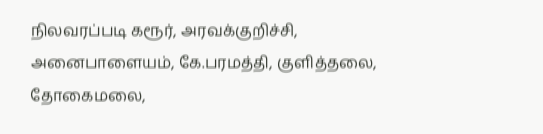நிலவரப்படி கரூர், அரவக்குறிச்சி, அனைபாளையம், கே.பரமத்தி, குளித்தலை, தோகைமலை,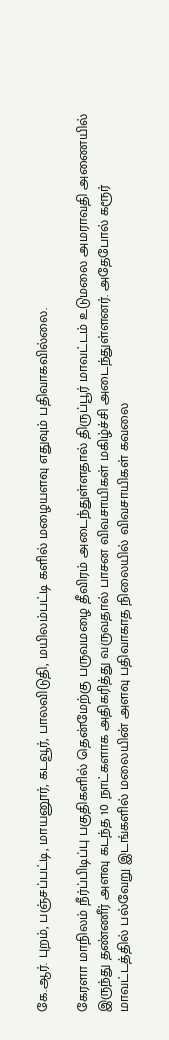கே.ஆர். புறம், பஞ்சப்பட்டி, மாயனூர், கடவூர், பாலவிடுதி, மயிலம்பட்டி களில் மழையளவு எதுவும் பதிவாகவில்லை.

கேரளா மாநிலம் நீர்ப்பிடிப்பு பகுதிகளில் தென்மேற்கு பருவமழை தீவிரம் அடைந்துள்ளதால் திருப்பூர் மாவட்டம் உடுமலை அமராவதி அணையில் இருந்து தண்ணீர் அளவு கடந்த 10 நாட்களாக அதிகரித்து வருவதால் பாசன விவசாயிகள் மகிழ்ச்சி அடைந்துள்ளனர். அதேபோல் கரூர் மாவட்டத்தில் பல்வேறு இடங்களில் மலையின் அளவு பதிவாகாத நிலையில் விவசாயிகள் கவலை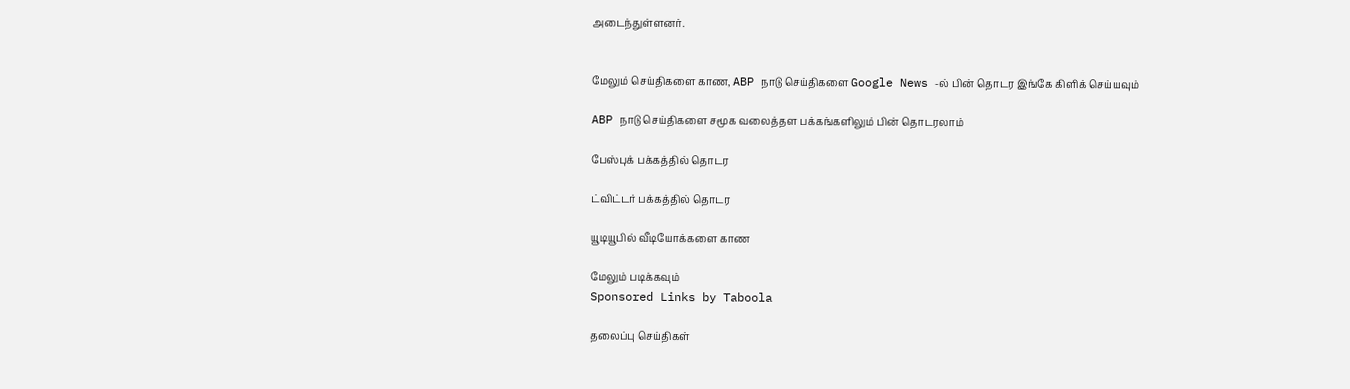அடைந்துள்ளனர்.


மேலும் செய்திகளை காண, ABP நாடு செய்திகளை Google News -ல் பின் தொடர இங்கே கிளிக் செய்யவும்

ABP நாடு செய்திகளை சமூக வலைத்தள பக்கங்களிலும் பின் தொடரலாம்

பேஸ்புக் பக்கத்தில் தொடர

ட்விட்டர் பக்கத்தில் தொடர

யூடியூபில் வீடியோக்களை காண

மேலும் படிக்கவும்
Sponsored Links by Taboola

தலைப்பு செய்திகள்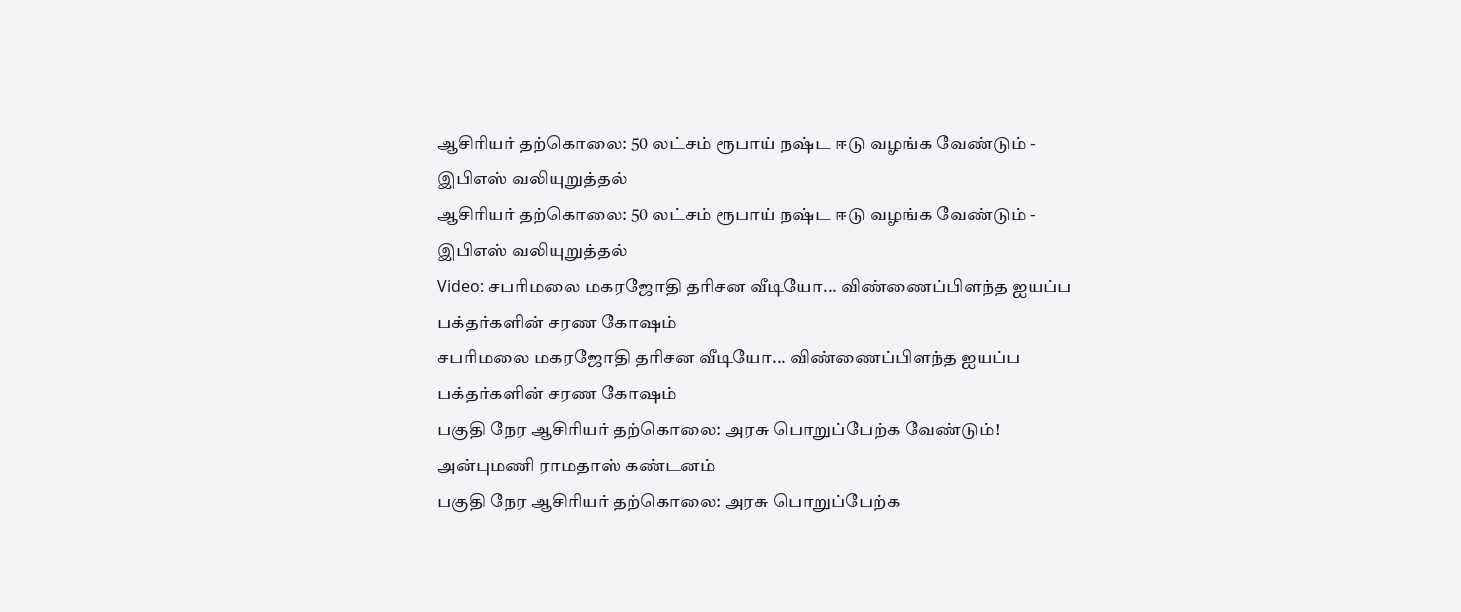ஆசிரியர் தற்கொலை: 50 லட்சம் ரூபாய் நஷ்ட ஈடு வழங்க வேண்டும் - இபிஎஸ் வலியுறுத்தல்
ஆசிரியர் தற்கொலை: 50 லட்சம் ரூபாய் நஷ்ட ஈடு வழங்க வேண்டும் - இபிஎஸ் வலியுறுத்தல்
Video: சபரிமலை மகரஜோதி தரிசன வீடியோ... விண்ணைப்பிளந்த ஐயப்ப பக்தர்களின் சரண கோஷம்
சபரிமலை மகரஜோதி தரிசன வீடியோ... விண்ணைப்பிளந்த ஐயப்ப பக்தர்களின் சரண கோஷம்
பகுதி நேர ஆசிரியர் தற்கொலை: அரசு பொறுப்பேற்க வேண்டும்! அன்புமணி ராமதாஸ் கண்டனம்
பகுதி நேர ஆசிரியர் தற்கொலை: அரசு பொறுப்பேற்க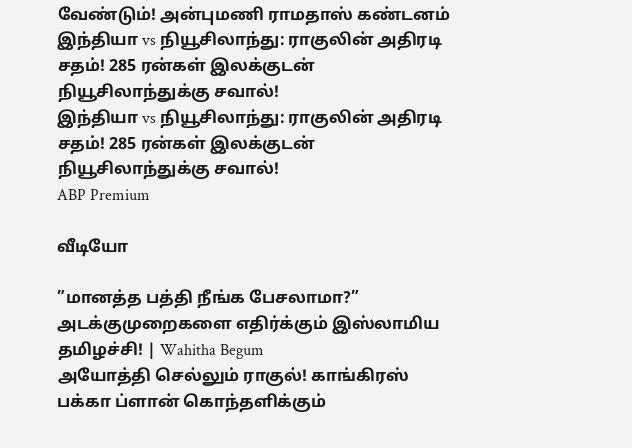வேண்டும்! அன்புமணி ராமதாஸ் கண்டனம்
இந்தியா vs நியூசிலாந்து: ராகுலின் அதிரடி சதம்! 285 ரன்கள் இலக்குடன் நியூசிலாந்துக்கு சவால்!
இந்தியா vs நியூசிலாந்து: ராகுலின் அதிரடி சதம்! 285 ரன்கள் இலக்குடன் நியூசிலாந்துக்கு சவால்!
ABP Premium

வீடியோ

”மானத்த பத்தி நீங்க பேசலாமா?” அடக்குமுறைகளை எதிர்க்கும் இஸ்லாமிய தமிழச்சி! | Wahitha Begum
அயோத்தி செல்லும் ராகுல்! காங்கிரஸ் பக்கா ப்ளான் கொந்தளிக்கும்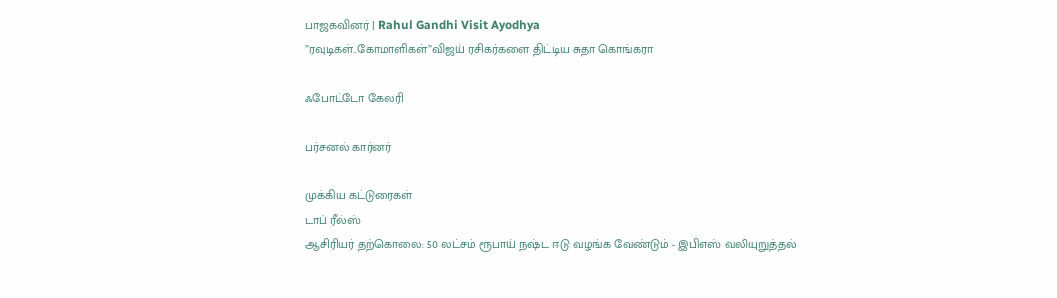பாஜகவினர் | Rahul Gandhi Visit Ayodhya
’’ரவுடிகள்..கோமாளிகள்’’விஜய் ரசிகர்களை திட்டிய சுதா கொங்கரா

ஃபோட்டோ கேலரி

பர்சனல் கார்னர்

முக்கிய கட்டுரைகள்
டாப் ரீல்ஸ்
ஆசிரியர் தற்கொலை: 50 லட்சம் ரூபாய் நஷ்ட ஈடு வழங்க வேண்டும் - இபிஎஸ் வலியுறுத்தல்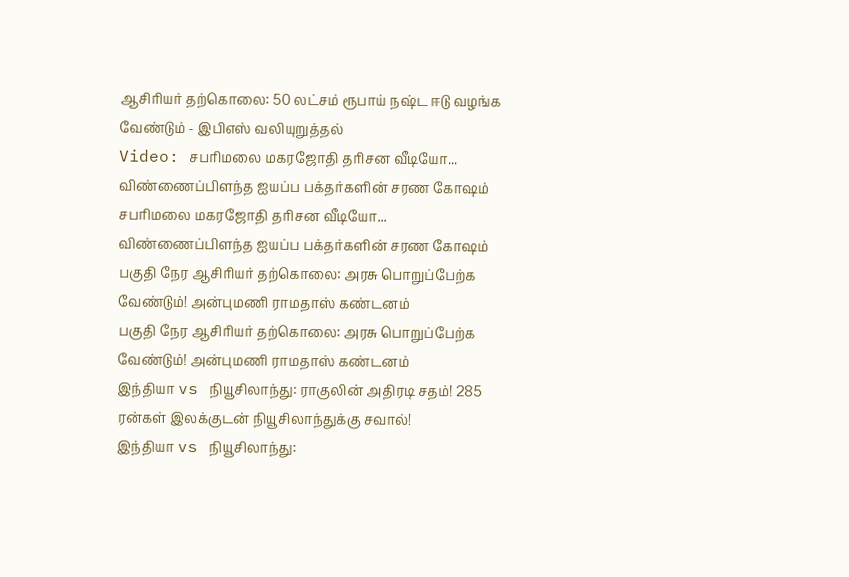ஆசிரியர் தற்கொலை: 50 லட்சம் ரூபாய் நஷ்ட ஈடு வழங்க வேண்டும் - இபிஎஸ் வலியுறுத்தல்
Video: சபரிமலை மகரஜோதி தரிசன வீடியோ... விண்ணைப்பிளந்த ஐயப்ப பக்தர்களின் சரண கோஷம்
சபரிமலை மகரஜோதி தரிசன வீடியோ... விண்ணைப்பிளந்த ஐயப்ப பக்தர்களின் சரண கோஷம்
பகுதி நேர ஆசிரியர் தற்கொலை: அரசு பொறுப்பேற்க வேண்டும்! அன்புமணி ராமதாஸ் கண்டனம்
பகுதி நேர ஆசிரியர் தற்கொலை: அரசு பொறுப்பேற்க வேண்டும்! அன்புமணி ராமதாஸ் கண்டனம்
இந்தியா vs நியூசிலாந்து: ராகுலின் அதிரடி சதம்! 285 ரன்கள் இலக்குடன் நியூசிலாந்துக்கு சவால்!
இந்தியா vs நியூசிலாந்து: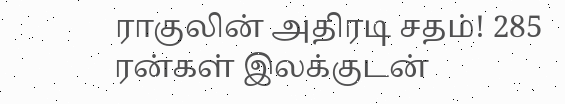ராகுலின் அதிரடி சதம்! 285 ரன்கள் இலக்குடன்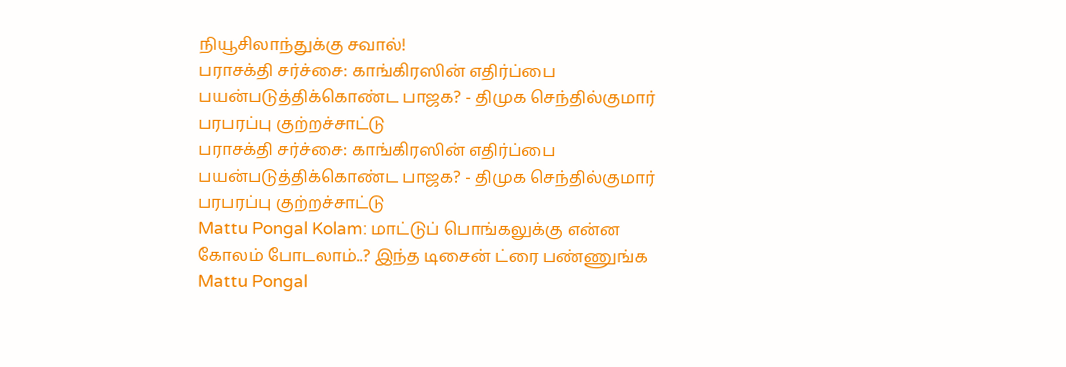நியூசிலாந்துக்கு சவால்!
பராசக்தி சர்ச்சை: காங்கிரஸின் எதிர்ப்பை பயன்படுத்திக்கொண்ட பாஜக? - திமுக செந்தில்குமார் பரபரப்பு குற்றச்சாட்டு
பராசக்தி சர்ச்சை: காங்கிரஸின் எதிர்ப்பை பயன்படுத்திக்கொண்ட பாஜக? - திமுக செந்தில்குமார் பரபரப்பு குற்றச்சாட்டு
Mattu Pongal Kolam: மாட்டுப் பொங்கலுக்கு என்ன கோலம் போடலாம்..? இந்த டிசைன் ட்ரை பண்ணுங்க
Mattu Pongal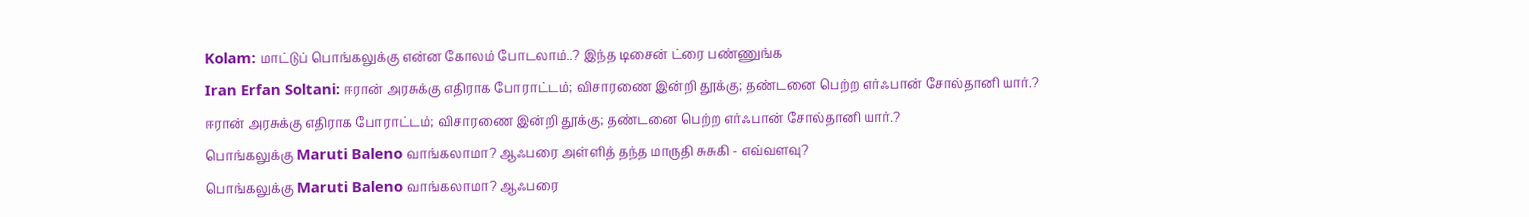Kolam: மாட்டுப் பொங்கலுக்கு என்ன கோலம் போடலாம்..? இந்த டிசைன் ட்ரை பண்ணுங்க
Iran Erfan Soltani: ஈரான் அரசுக்கு எதிராக போராட்டம்; விசாரணை இன்றி தூக்கு; தண்டனை பெற்ற எர்ஃபான் சோல்தானி யார்.?
ஈரான் அரசுக்கு எதிராக போராட்டம்; விசாரணை இன்றி தூக்கு; தண்டனை பெற்ற எர்ஃபான் சோல்தானி யார்.?
பொங்கலுக்கு Maruti Baleno வாங்கலாமா? ஆஃபரை அள்ளித் தந்த மாருதி சுசுகி - எவ்வளவு?
பொங்கலுக்கு Maruti Baleno வாங்கலாமா? ஆஃபரை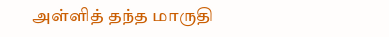அள்ளித் தந்த மாருதி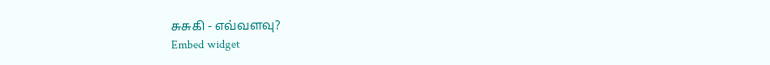சுசுகி - எவ்வளவு?
Embed widget